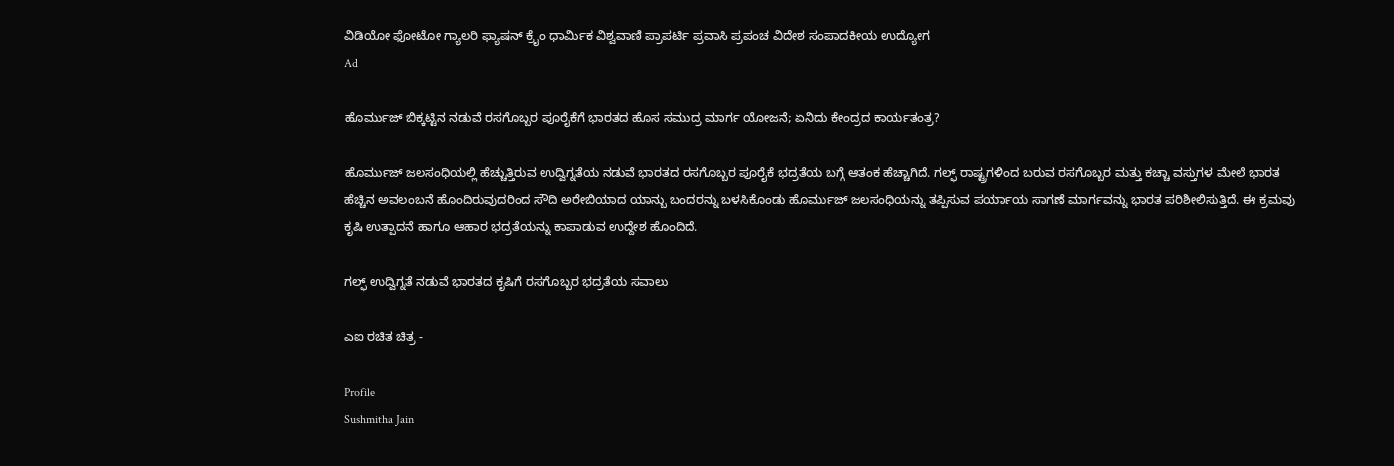ವಿಡಿಯೋ ಫೋಟೋ ಗ್ಯಾಲರಿ ಫ್ಯಾಷನ್ ಕ್ರೈಂ ಧಾರ್ಮಿಕ ವಿಶ್ವವಾಣಿ ಪ್ರಾಪರ್ಟಿ ಪ್ರವಾಸಿ ಪ್ರಪಂಚ ವಿದೇಶ ಸಂಪಾದಕೀಯ ಉದ್ಯೋಗ
Ad

ಹೊರ್ಮುಜ್ ಬಿಕ್ಕಟ್ಟಿನ ನಡುವೆ ರಸಗೊಬ್ಬರ ಪೂರೈಕೆಗೆ ಭಾರತದ ಹೊಸ ಸಮುದ್ರ ಮಾರ್ಗ ಯೋಜನೆ; ಏನಿದು ಕೇಂದ್ರದ ಕಾರ್ಯತಂತ್ರ?

ಹೊರ್ಮುಜ್ ಜಲಸಂಧಿಯಲ್ಲಿ ಹೆಚ್ಚುತ್ತಿರುವ ಉದ್ವಿಗ್ನತೆಯ ನಡುವೆ ಭಾರತದ ರಸಗೊಬ್ಬರ ಪೂರೈಕೆ ಭದ್ರತೆಯ ಬಗ್ಗೆ ಆತಂಕ ಹೆಚ್ಚಾಗಿದೆ. ಗಲ್ಫ್ ರಾಷ್ಟ್ರಗಳಿಂದ ಬರುವ ರಸಗೊಬ್ಬರ ಮತ್ತು ಕಚ್ಚಾ ವಸ್ತುಗಳ ಮೇಲೆ ಭಾರತ ಹೆಚ್ಚಿನ ಅವಲಂಬನೆ ಹೊಂದಿರುವುದರಿಂದ ಸೌದಿ ಅರೇಬಿಯಾದ ಯಾನ್ಬು ಬಂದರನ್ನು ಬಳಸಿಕೊಂಡು ಹೊರ್ಮುಜ್ ಜಲಸಂಧಿಯನ್ನು ತಪ್ಪಿಸುವ ಪರ್ಯಾಯ ಸಾಗಣೆ ಮಾರ್ಗವನ್ನು ಭಾರತ ಪರಿಶೀಲಿಸುತ್ತಿದೆ. ಈ ಕ್ರಮವು ಕೃಷಿ ಉತ್ಪಾದನೆ ಹಾಗೂ ಆಹಾರ ಭದ್ರತೆಯನ್ನು ಕಾಪಾಡುವ ಉದ್ದೇಶ ಹೊಂದಿದೆ.

ಗಲ್ಫ್ ಉದ್ವಿಗ್ನತೆ ನಡುವೆ ಭಾರತದ ಕೃಷಿಗೆ ರಸಗೊಬ್ಬರ ಭದ್ರತೆಯ ಸವಾಲು

ಎಐ ರಚಿತ ಚಿತ್ರ -

Profile
Sushmitha Jain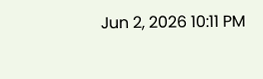Jun 2, 2026 10:11 PM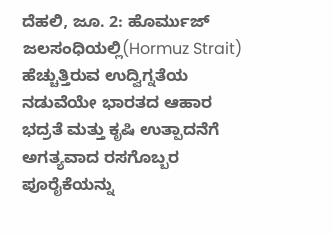ದೆಹಲಿ, ಜೂ. 2: ಹೊರ್ಮುಜ್ ಜಲಸಂಧಿಯಲ್ಲಿ(Hormuz Strait) ಹೆಚ್ಚುತ್ತಿರುವ ಉದ್ವಿಗ್ನತೆಯ ನಡುವೆಯೇ ಭಾರತದ ಆಹಾರ ಭದ್ರತೆ ಮತ್ತು ಕೃಷಿ ಉತ್ಪಾದನೆಗೆ ಅಗತ್ಯವಾದ ರಸಗೊಬ್ಬರ ಪೂರೈಕೆಯನ್ನು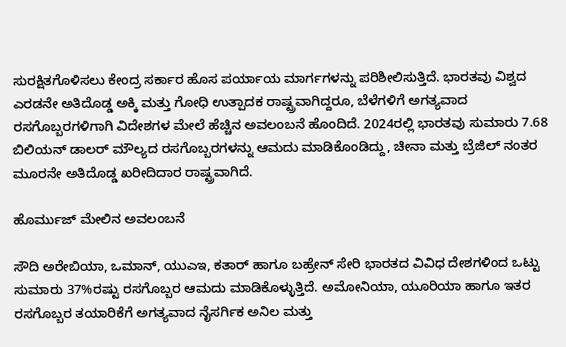ಸುರಕ್ಷಿತಗೊಳಿಸಲು ಕೇಂದ್ರ ಸರ್ಕಾರ ಹೊಸ ಪರ್ಯಾಯ ಮಾರ್ಗಗಳನ್ನು ಪರಿಶೀಲಿಸುತ್ತಿದೆ. ಭಾರತವು ವಿಶ್ವದ ಎರಡನೇ ಅತಿದೊಡ್ಡ ಅಕ್ಕಿ ಮತ್ತು ಗೋಧಿ ಉತ್ಪಾದಕ ರಾಷ್ಟ್ರವಾಗಿದ್ದರೂ, ಬೆಳೆಗಳಿಗೆ ಅಗತ್ಯವಾದ ರಸಗೊಬ್ಬರಗಳಿಗಾಗಿ ವಿದೇಶಗಳ ಮೇಲೆ ಹೆಚ್ಚಿನ ಅವಲಂಬನೆ ಹೊಂದಿದೆ. 2024ರಲ್ಲಿ ಭಾರತವು ಸುಮಾರು 7.68 ಬಿಲಿಯನ್ ಡಾಲರ್ ಮೌಲ್ಯದ ರಸಗೊಬ್ಬರಗಳನ್ನು ಆಮದು ಮಾಡಿಕೊಂಡಿದ್ದು, ಚೀನಾ ಮತ್ತು ಬ್ರೆಜಿಲ್ ನಂತರ ಮೂರನೇ ಅತಿದೊಡ್ಡ ಖರೀದಿದಾರ ರಾಷ್ಟ್ರವಾಗಿದೆ.

ಹೊರ್ಮುಜ್ ಮೇಲಿನ ಅವಲಂಬನೆ

ಸೌದಿ ಅರೇಬಿಯಾ, ಒಮಾನ್, ಯುಎಇ, ಕತಾರ್ ಹಾಗೂ ಬಹ್ರೇನ್ ಸೇರಿ ಭಾರತದ ವಿವಿಧ ದೇಶಗಳಿಂದ ಒಟ್ಟು ಸುಮಾರು 37%ರಷ್ಟು ರಸಗೊಬ್ಬರ ಆಮದು ಮಾಡಿಕೊಳ್ಳುತ್ತಿದೆ. ಅಮೋನಿಯಾ, ಯೂರಿಯಾ ಹಾಗೂ ಇತರ ರಸಗೊಬ್ಬರ ತಯಾರಿಕೆಗೆ ಅಗತ್ಯವಾದ ನೈಸರ್ಗಿಕ ಅನಿಲ ಮತ್ತು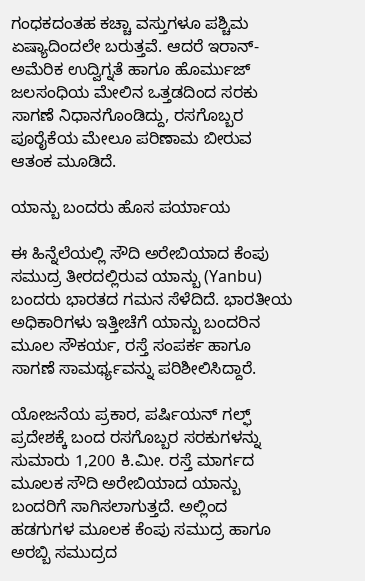ಗಂಧಕದಂತಹ ಕಚ್ಚಾ ವಸ್ತುಗಳೂ ಪಶ್ಚಿಮ ಏಷ್ಯಾದಿಂದಲೇ ಬರುತ್ತವೆ. ಆದರೆ ಇರಾನ್-ಅಮೆರಿಕ ಉದ್ವಿಗ್ನತೆ ಹಾಗೂ ಹೊರ್ಮುಜ್ ಜಲಸಂಧಿಯ ಮೇಲಿನ ಒತ್ತಡದಿಂದ ಸರಕು ಸಾಗಣೆ ನಿಧಾನಗೊಂಡಿದ್ದು, ರಸಗೊಬ್ಬರ ಪೂರೈಕೆಯ ಮೇಲೂ ಪರಿಣಾಮ ಬೀರುವ ಆತಂಕ ಮೂಡಿದೆ.

ಯಾನ್ಬು ಬಂದರು ಹೊಸ ಪರ್ಯಾಯ

ಈ ಹಿನ್ನೆಲೆಯಲ್ಲಿ ಸೌದಿ ಅರೇಬಿಯಾದ ಕೆಂಪು ಸಮುದ್ರ ತೀರದಲ್ಲಿರುವ ಯಾನ್ಬು (Yanbu) ಬಂದರು ಭಾರತದ ಗಮನ ಸೆಳೆದಿದೆ. ಭಾರತೀಯ ಅಧಿಕಾರಿಗಳು ಇತ್ತೀಚೆಗೆ ಯಾನ್ಬು ಬಂದರಿನ ಮೂಲ ಸೌಕರ್ಯ, ರಸ್ತೆ ಸಂಪರ್ಕ ಹಾಗೂ ಸಾಗಣೆ ಸಾಮರ್ಥ್ಯವನ್ನು ಪರಿಶೀಲಿಸಿದ್ದಾರೆ.

ಯೋಜನೆಯ ಪ್ರಕಾರ, ಪರ್ಷಿಯನ್ ಗಲ್ಫ್ ಪ್ರದೇಶಕ್ಕೆ ಬಂದ ರಸಗೊಬ್ಬರ ಸರಕುಗಳನ್ನು ಸುಮಾರು 1,200 ಕಿ.ಮೀ. ರಸ್ತೆ ಮಾರ್ಗದ ಮೂಲಕ ಸೌದಿ ಅರೇಬಿಯಾದ ಯಾನ್ಬು ಬಂದರಿಗೆ ಸಾಗಿಸಲಾಗುತ್ತದೆ. ಅಲ್ಲಿಂದ ಹಡಗುಗಳ ಮೂಲಕ ಕೆಂಪು ಸಮುದ್ರ ಹಾಗೂ ಅರಬ್ಬಿ ಸಮುದ್ರದ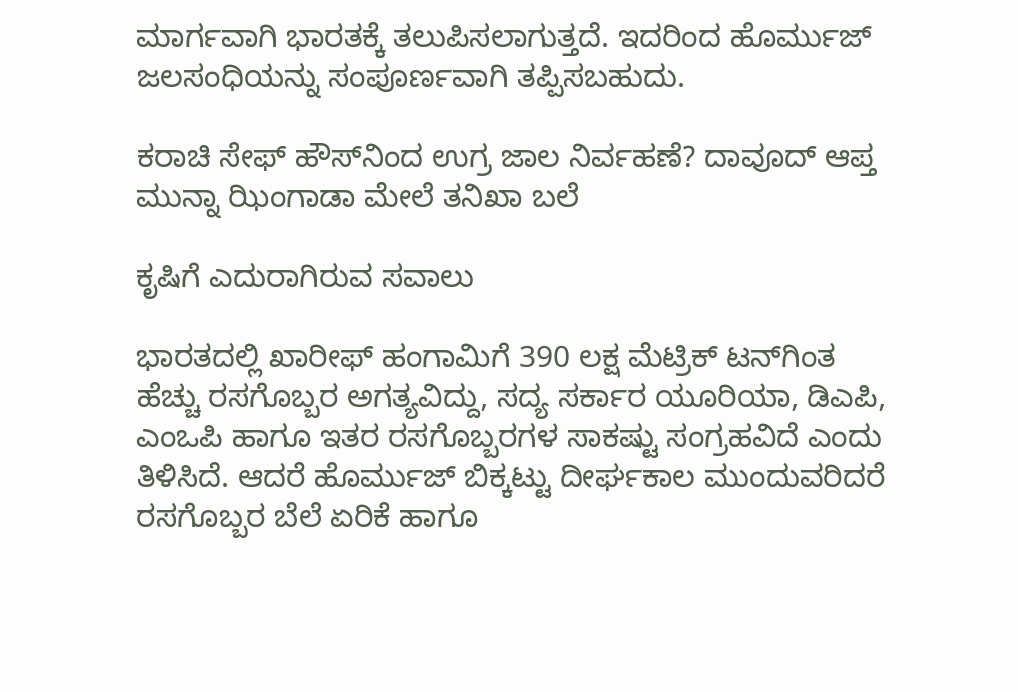ಮಾರ್ಗವಾಗಿ ಭಾರತಕ್ಕೆ ತಲುಪಿಸಲಾಗುತ್ತದೆ. ಇದರಿಂದ ಹೊರ್ಮುಜ್ ಜಲಸಂಧಿಯನ್ನು ಸಂಪೂರ್ಣವಾಗಿ ತಪ್ಪಿಸಬಹುದು.

ಕರಾಚಿ ಸೇಫ್ ಹೌಸ್‌ನಿಂದ ಉಗ್ರ ಜಾಲ ನಿರ್ವಹಣೆ? ದಾವೂದ್ ಆಪ್ತ ಮುನ್ನಾ ಝಿಂಗಾಡಾ ಮೇಲೆ ತನಿಖಾ ಬಲೆ

ಕೃಷಿಗೆ ಎದುರಾಗಿರುವ ಸವಾಲು

ಭಾರತದಲ್ಲಿ ಖಾರೀಫ್ ಹಂಗಾಮಿಗೆ 390 ಲಕ್ಷ ಮೆಟ್ರಿಕ್ ಟನ್‌ಗಿಂತ ಹೆಚ್ಚು ರಸಗೊಬ್ಬರ ಅಗತ್ಯವಿದ್ದು, ಸದ್ಯ ಸರ್ಕಾರ ಯೂರಿಯಾ, ಡಿಎಪಿ, ಎಂಒಪಿ ಹಾಗೂ ಇತರ ರಸಗೊಬ್ಬರಗಳ ಸಾಕಷ್ಟು ಸಂಗ್ರಹವಿದೆ ಎಂದು ತಿಳಿಸಿದೆ. ಆದರೆ ಹೊರ್ಮುಜ್ ಬಿಕ್ಕಟ್ಟು ದೀರ್ಘಕಾಲ ಮುಂದುವರಿದರೆ ರಸಗೊಬ್ಬರ ಬೆಲೆ ಏರಿಕೆ ಹಾಗೂ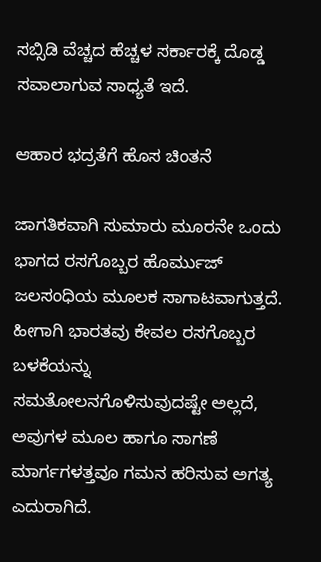ಸಬ್ಸಿಡಿ ವೆಚ್ಚದ ಹೆಚ್ಚಳ ಸರ್ಕಾರಕ್ಕೆ ದೊಡ್ಡ ಸವಾಲಾಗುವ ಸಾಧ್ಯತೆ ಇದೆ.

ಆಹಾರ ಭದ್ರತೆಗೆ ಹೊಸ ಚಿಂತನೆ

ಜಾಗತಿಕವಾಗಿ ಸುಮಾರು ಮೂರನೇ ಒಂದು ಭಾಗದ ರಸಗೊಬ್ಬರ ಹೊರ್ಮುಜ್ ಜಲಸಂಧಿಯ ಮೂಲಕ ಸಾಗಾಟವಾಗುತ್ತದೆ. ಹೀಗಾಗಿ ಭಾರತವು ಕೇವಲ ರಸಗೊಬ್ಬರ ಬಳಕೆಯನ್ನು ಸಮತೋಲನಗೊಳಿಸುವುದಷ್ಟೇ ಅಲ್ಲದೆ, ಅವುಗಳ ಮೂಲ ಹಾಗೂ ಸಾಗಣೆ ಮಾರ್ಗಗಳತ್ತವೂ ಗಮನ ಹರಿಸುವ ಅಗತ್ಯ ಎದುರಾಗಿದೆ.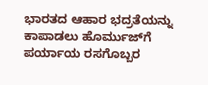ಭಾರತದ ಆಹಾರ ಭದ್ರತೆಯನ್ನು ಕಾಪಾಡಲು ಹೊರ್ಮುಜ್‌ಗೆ ಪರ್ಯಾಯ ರಸಗೊಬ್ಬರ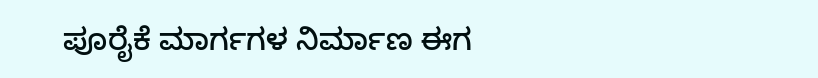ಪೂರೈಕೆ ಮಾರ್ಗಗಳ ನಿರ್ಮಾಣ ಈಗ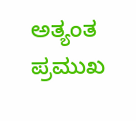ಅತ್ಯಂತ ಪ್ರಮುಖ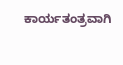ಕಾರ್ಯತಂತ್ರವಾಗಿ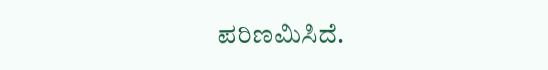ಪರಿಣಮಿಸಿದೆ.